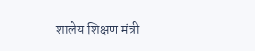शालेय शिक्षण मंत्री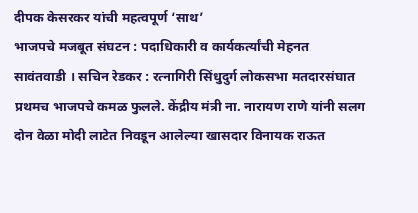दीपक केसरकर यांची महत्वपूर्ण ‘साथ’
भाजपचे मजबूत संघटन : पदाधिकारी व कार्यकर्त्यांची मेहनत
सावंतवाडी । सचिन रेडकर : रत्नागिरी सिंधुदुर्ग लोकसभा मतदारसंघात प्रथमच भाजपचे कमळ फुलले. केंद्रीय मंत्री ना. नारायण राणे यांनी सलग दोन वेळा मोदी लाटेत निवडून आलेल्या खासदार विनायक राऊत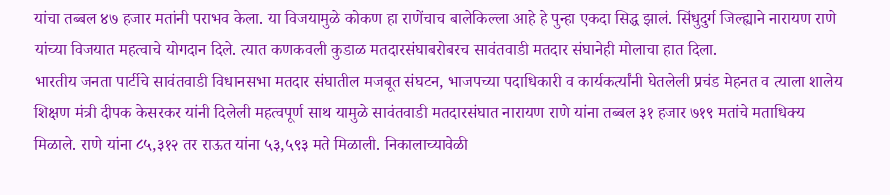यांचा तब्बल ४७ हजार मतांनी पराभव केला. या विजयामुळे कोकण हा राणेंचाच बालेकिल्ला आहे हे पुन्हा एकदा सिद्ध झालं. सिंधुदुर्ग जिल्ह्याने नारायण राणे यांच्या विजयात महत्वाचे योगदान दिले. त्यात कणकवली कुडाळ मतदारसंघाबरोबरच सावंतवाडी मतदार संघानेही मोलाचा हात दिला.
भारतीय जनता पार्टीचे सावंतवाडी विधानसभा मतदार संघातील मजबूत संघटन, भाजपच्या पदाधिकारी व कार्यकर्त्यांनी घेतलेली प्रचंड मेहनत व त्याला शालेय शिक्षण मंत्री दीपक केसरकर यांनी दिलेली महत्वपूर्ण साथ यामुळे सावंतवाडी मतदारसंघात नारायण राणे यांना तब्बल ३१ हजार ७१९ मतांचे मताधिक्य मिळाले. राणे यांना ८५,३१२ तर राऊत यांना ५३,५९३ मते मिळाली. निकालाच्यावेळी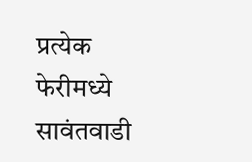प्रत्येक फेरीमध्ये सावंतवाडी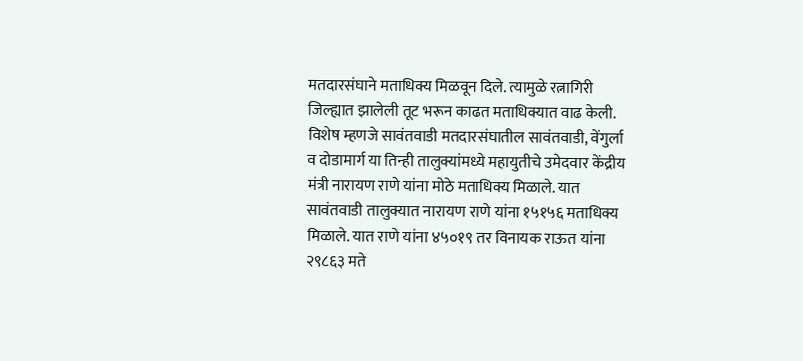मतदारसंघाने मताधिक्य मिळवून दिले. त्यामुळे रत्नागिरी जिल्ह्यात झालेली तूट भरून काढत मताधिक्यात वाढ केली.
विशेष म्हणजे सावंतवाडी मतदारसंघातील सावंतवाडी, वेंगुर्ला व दोडामार्ग या तिन्ही तालुक्यांमध्ये महायुतीचे उमेदवार केंद्रीय मंत्री नारायण राणे यांना मोठे मताधिक्य मिळाले. यात सावंतवाडी तालुक्यात नारायण राणे यांना १५१५६ मताधिक्य मिळाले. यात राणे यांना ४५०१९ तर विनायक राऊत यांना २९८६३ मते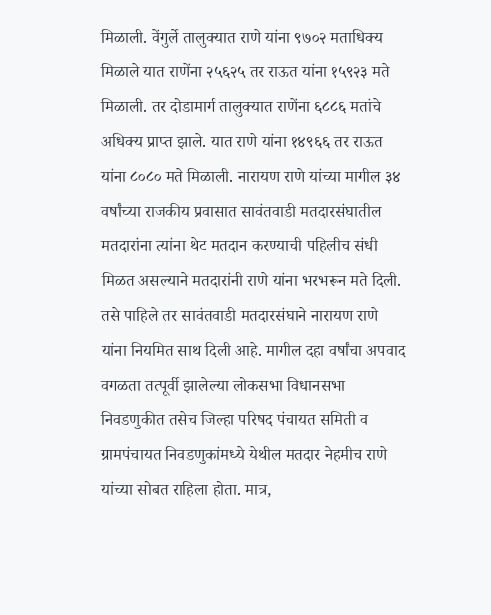मिळाली. वेंगुर्ले तालुक्यात राणे यांना ९७०२ मताधिक्य मिळाले यात राणेंना २५६२५ तर राऊत यांना १५९२३ मते मिळाली. तर दोडामार्ग तालुक्यात राणेंना ६८८६ मतांचे अधिक्य प्राप्त झाले. यात राणे यांना १४९६६ तर राऊत यांना ८०८० मते मिळाली. नारायण राणे यांच्या मागील ३४ वर्षांच्या राजकीय प्रवासात सावंतवाडी मतदारसंघातील मतदारांना त्यांना थेट मतदान करण्याची पहिलीच संधी मिळत असल्याने मतदारांनी राणे यांना भरभरून मते दिली. तसे पाहिले तर सावंतवाडी मतदारसंघाने नारायण राणे यांना नियमित साथ दिली आहे. मागील दहा वर्षांचा अपवाद वगळता तत्पूर्वी झालेल्या लोकसभा विधानसभा निवडणुकीत तसेच जिल्हा परिषद पंचायत समिती व ग्रामपंचायत निवडणुकांमध्ये येथील मतदार नेहमीच राणे यांच्या सोबत राहिला होता. मात्र,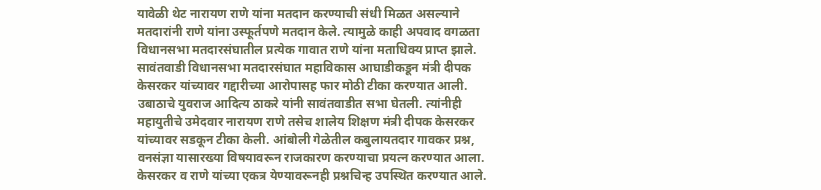यावेळी थेट नारायण राणे यांना मतदान करण्याची संधी मिळत असल्याने मतदारांनी राणे यांना उस्फूर्तपणे मतदान केले. त्यामुळे काही अपवाद वगळता विधानसभा मतदारसंघातील प्रत्येक गावात राणे यांना मताधिक्य प्राप्त झाले.
सावंतवाडी विधानसभा मतदारसंघात महाविकास आघाडीकडून मंत्री दीपक केसरकर यांच्यावर गद्दारीच्या आरोपासह फार मोठी टीका करण्यात आली. उबाठाचे युवराज आदित्य ठाकरे यांनी सावंतवाडीत सभा घेतली. त्यांनीही महायुतीचे उमेदवार नारायण राणे तसेच शालेय शिक्षण मंत्री दीपक केसरकर यांच्यावर सडकून टीका केली. आंबोली गेळेतील कबुलायतदार गावकर प्रश्न, वनसंज्ञा यासारख्या विषयावरून राजकारण करण्याचा प्रयत्न करण्यात आला. केसरकर व राणे यांच्या एकत्र येण्यावरूनही प्रश्नचिन्ह उपस्थित करण्यात आले.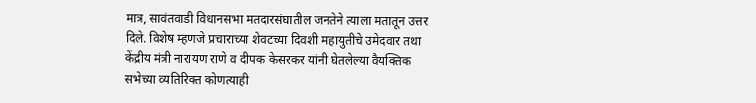मात्र, सावंतवाडी विधानसभा मतदारसंघातील जनतेने त्याला मतातून उत्तर दिले. विशेष म्हणजे प्रचाराच्या शेवटच्या दिवशी महायुतीचे उमेदवार तथा केंद्रीय मंत्री नारायण राणे व दीपक केसरकर यांनी घेतलेल्या वैयक्तिक सभेच्या व्यतिरिक्त कोणत्याही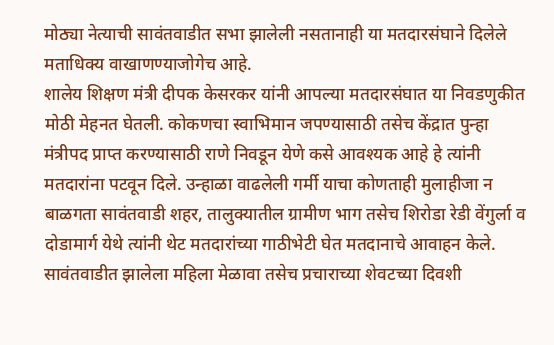मोठ्या नेत्याची सावंतवाडीत सभा झालेली नसतानाही या मतदारसंघाने दिलेले मताधिक्य वाखाणण्याजोगेच आहे.
शालेय शिक्षण मंत्री दीपक केसरकर यांनी आपल्या मतदारसंघात या निवडणुकीत मोठी मेहनत घेतली. कोकणचा स्वाभिमान जपण्यासाठी तसेच केंद्रात पुन्हा मंत्रीपद प्राप्त करण्यासाठी राणे निवडून येणे कसे आवश्यक आहे हे त्यांनी मतदारांना पटवून दिले. उन्हाळा वाढलेली गर्मी याचा कोणताही मुलाहीजा न बाळगता सावंतवाडी शहर, तालुक्यातील ग्रामीण भाग तसेच शिरोडा रेडी वेंगुर्ला व दोडामार्ग येथे त्यांनी थेट मतदारांच्या गाठीभेटी घेत मतदानाचे आवाहन केले. सावंतवाडीत झालेला महिला मेळावा तसेच प्रचाराच्या शेवटच्या दिवशी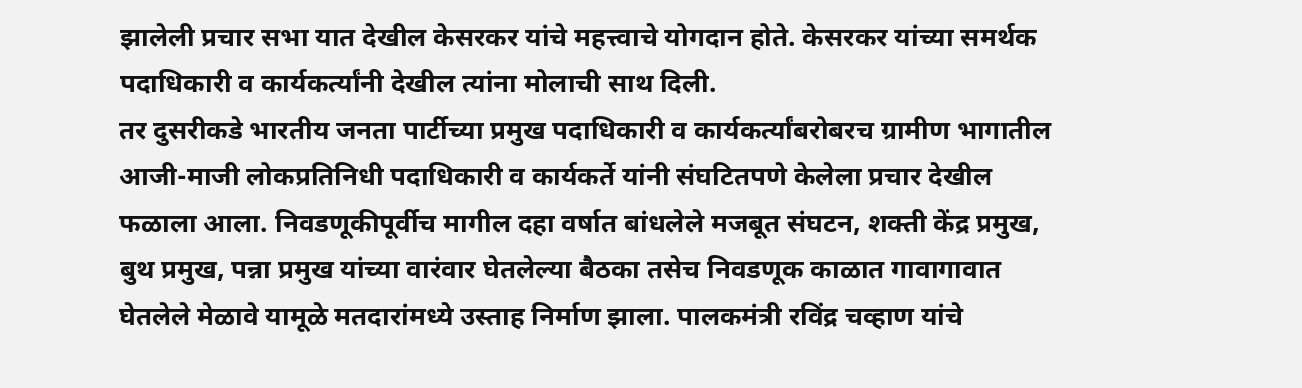झालेली प्रचार सभा यात देखील केसरकर यांचे महत्त्वाचे योगदान होते. केसरकर यांच्या समर्थक पदाधिकारी व कार्यकर्त्यांनी देखील त्यांना मोलाची साथ दिली.
तर दुसरीकडे भारतीय जनता पार्टीच्या प्रमुख पदाधिकारी व कार्यकर्त्यांबरोबरच ग्रामीण भागातील आजी-माजी लोकप्रतिनिधी पदाधिकारी व कार्यकर्ते यांनी संघटितपणे केलेला प्रचार देखील फळाला आला. निवडणूकीपूर्वीच मागील दहा वर्षात बांधलेले मजबूत संघटन, शक्ती केंद्र प्रमुख, बुथ प्रमुख, पन्ना प्रमुख यांच्या वारंवार घेतलेल्या बैठका तसेच निवडणूक काळात गावागावात घेतलेले मेळावे यामूळे मतदारांमध्ये उस्ताह निर्माण झाला. पालकमंत्री रविंद्र चव्हाण यांचे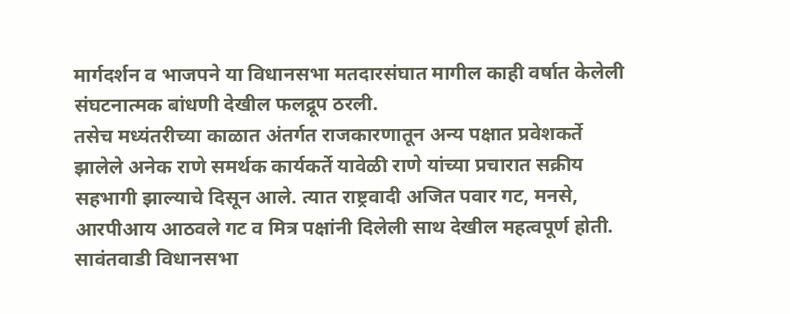मार्गदर्शन व भाजपने या विधानसभा मतदारसंघात मागील काही वर्षात केलेली संघटनात्मक बांधणी देखील फलद्रूप ठरली.
तसेच मध्यंतरीच्या काळात अंतर्गत राजकारणातून अन्य पक्षात प्रवेशकर्ते झालेले अनेक राणे समर्थक कार्यकर्ते यावेळी राणे यांच्या प्रचारात सक्रीय सहभागी झाल्याचे दिसून आले. त्यात राष्ट्रवादी अजित पवार गट, मनसे, आरपीआय आठवले गट व मित्र पक्षांनी दिलेली साथ देखील महत्वपूर्ण होती.
सावंतवाडी विधानसभा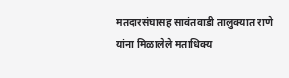मतदारसंघासह सावंतवाडी तालुक्यात राणे यांना मिळालेले मताधिक्य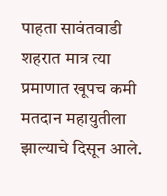पाहता सावंतवाडी शहरात मात्र त्या प्रमाणात खूपच कमी मतदान महायुतीला झाल्याचे दिसून आले.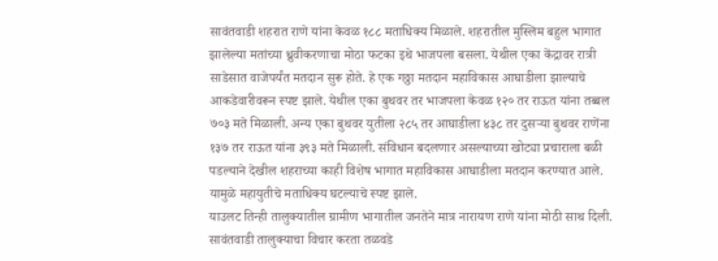सावंतवाडी शहरात राणे यांना केवळ १८८ मताधिक्य मिळाले. शहरातील मुस्लिम बहुल भागात झालेल्या मतांच्या ध्रुवीकरणाचा मोठा फटका इथे भाजपला बसला. येथील एका केंद्रावर रात्री साडेसात वाजेपर्यंत मतदान सुरू होते. हे एक गठ्ठा मतदान महाविकास आघाडीला झाल्याचे आकडेवारीवरून स्पष्ट झाले. येथील एका बुथवर तर भाजपला केवळ १२० तर राऊत यांना तब्बल ७०३ मते मिळाली. अन्य एका बुथवर युतीला २८५ तर आघाडीला ४३८ तर दुसऱ्या बुथवर राणेंना १३७ तर राऊत यांना ३९३ मते मिळाली. संविधान बदलणार असल्याच्या खोट्या प्रचाराला बळी पडल्याने देखील शहराच्या काही विशेष भागात महाविकास आघाडीला मतदान करण्यात आले. यामुळे महायुतीचे मताधिक्य घटल्याचे स्पष्ट झाले.
याउलट तिन्ही तालुक्यातील ग्रामीण भागातील जनतेने मात्र नारायण राणे यांना मोठी साथ दिली. सावंतवाडी तालुक्याचा विचार करता तळवडे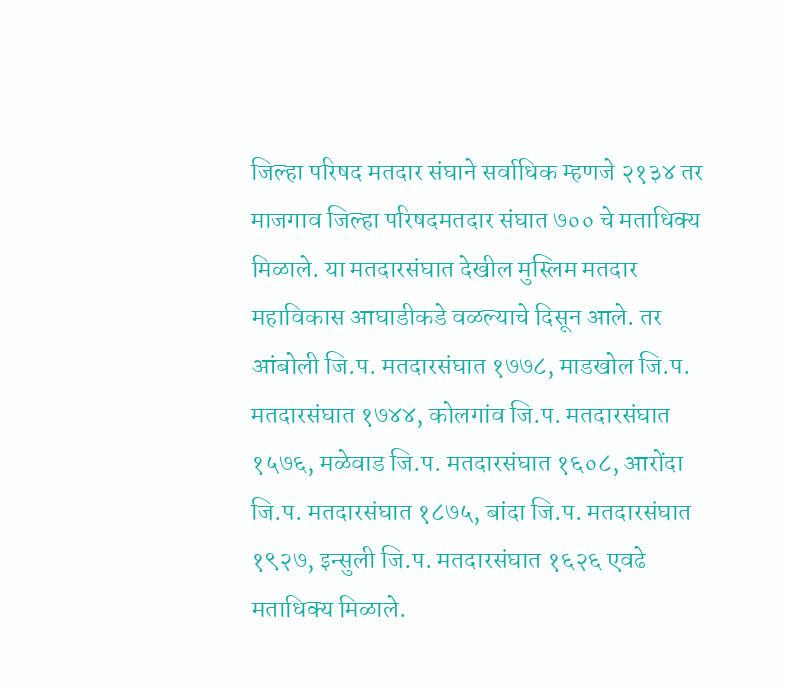जिल्हा परिषद मतदार संघाने सर्वाधिक म्हणजे २१३४ तर माजगाव जिल्हा परिषदमतदार संघात ७०० चे मताधिक्य मिळाले. या मतदारसंघात देखील मुस्लिम मतदार महाविकास आघाडीकडे वळल्याचे दिसून आले. तर आंबोली जि.प. मतदारसंघात १७७८, माडखोल जि.प. मतदारसंघात १७४४, कोलगांव जि.प. मतदारसंघात १५७६, मळेवाड जि.प. मतदारसंघात १६०८, आरोंदा जि.प. मतदारसंघात १८७५, बांदा जि.प. मतदारसंघात १९२७, इन्सुली जि.प. मतदारसंघात १६२६ एवढे मताधिक्य मिळाले.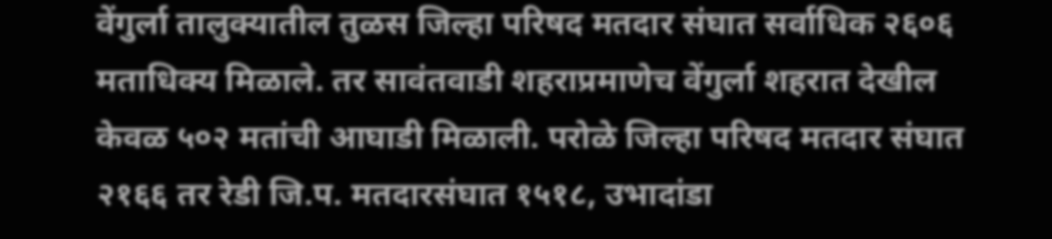वेंगुर्ला तालुक्यातील तुळस जिल्हा परिषद मतदार संघात सर्वाधिक २६०६ मताधिक्य मिळाले. तर सावंतवाडी शहराप्रमाणेच वेंगुर्ला शहरात देखील केवळ ५०२ मतांची आघाडी मिळाली. परोळे जिल्हा परिषद मतदार संघात २१६६ तर रेडी जि.प. मतदारसंघात १५१८, उभादांडा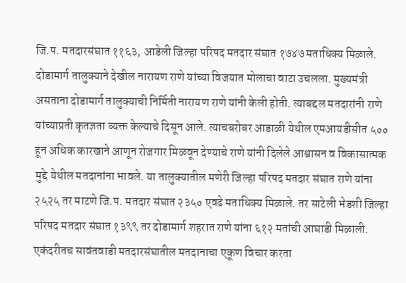जि.प. मतदारसंघात ११६३, आडेली जिल्हा परिषद मतदार संघात १७४७ मताधिक्य मिळाले.
दोडामार्ग तालुक्याने देखील नारायण राणे यांच्या विजयात मोलाचा वाटा उचलला. मुख्यमंत्री असताना दोडामार्ग तालुक्याची निर्मिती नारायण राणे यांनी केली होती. त्याबद्दल मतदारांनी राणे यांच्याप्रती कृतज्ञता व्यक्त केल्याचे दिसून आले. त्याचबरोबर आडाळी येथील एमआयडीसीत ५०० हून अधिक कारखाने आणून रोजगार मिळवून देण्याचे राणे यांनी दिलेले आश्वासन व विकासात्मक मुद्दे येथील मतदानांना भावले. या तालुक्यातील मणेरी जिल्हा परिषद मतदार संघात राणे यांना २५२५ तर माटणे जि.प. मतदार संघात २३५० एवढे मताधिक्य मिळाले. तर साटेली भेडशी जिल्हा परिषद मतदार संघात १३९९ तर दोडामार्ग शहरात राणे यांना ६१२ मतांची आघाडी मिळाली.
एकंदरीतच सावंतवाडी मतदारसंघातील मतदानाचा एकूण विचार करता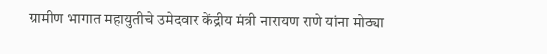ग्रामीण भागात महायुतीचे उमेदवार केंद्रीय मंत्री नारायण राणे यांना मोठ्या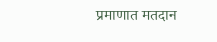प्रमाणात मतदान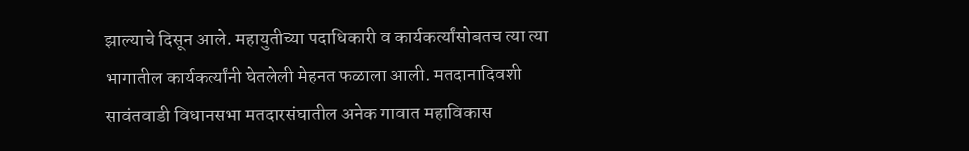झाल्याचे दिसून आले. महायुतीच्या पदाधिकारी व कार्यकर्त्यांसोबतच त्या त्या भागातील कार्यकर्त्यांनी घेतलेली मेहनत फळाला आली. मतदानादिवशी सावंतवाडी विधानसभा मतदारसंघातील अनेक गावात महाविकास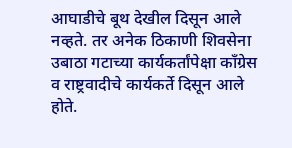आघाडीचे बूथ देखील दिसून आले नव्हते. तर अनेक ठिकाणी शिवसेना उबाठा गटाच्या कार्यकर्तांपेक्षा काँग्रेस व राष्ट्रवादीचे कार्यकर्ते दिसून आले होते.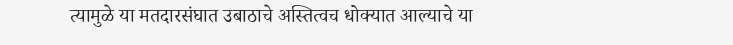त्यामुळे या मतदारसंघात उबाठाचे अस्तित्वच धोक्यात आल्याचे या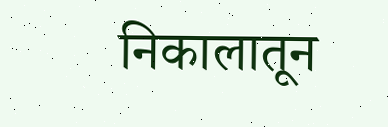निकालातून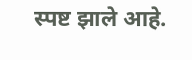स्पष्ट झाले आहे.